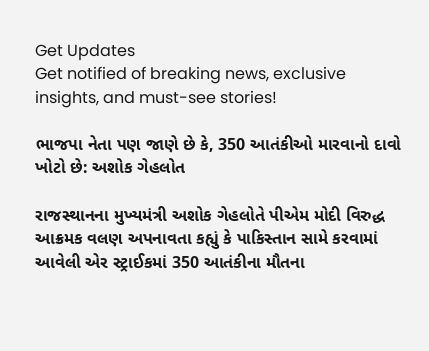Get Updates
Get notified of breaking news, exclusive insights, and must-see stories!

ભાજપા નેતા પણ જાણે છે કે, 350 આતંકીઓ મારવાનો દાવો ખોટો છે: અશોક ગેહલોત

રાજસ્થાનના મુખ્યમંત્રી અશોક ગેહલોતે પીએમ મોદી વિરુદ્ધ આક્રમક વલણ અપનાવતા કહ્યું કે પાકિસ્તાન સામે કરવામાં આવેલી એર સ્ટ્રાઈકમાં 350 આતંકીના મૌતના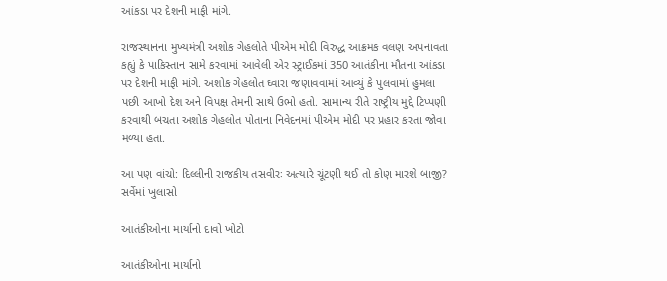આંકડા પર દેશની માફી માંગે.

રાજસ્થાનના મુખ્યમંત્રી અશોક ગેહલોતે પીએમ મોદી વિરુદ્ધ આક્રમક વલણ અપનાવતા કહ્યું કે પાકિસ્તાન સામે કરવામાં આવેલી એર સ્ટ્રાઈકમાં 350 આતંકીના મૌતના આંકડા પર દેશની માફી માંગે. અશોક ગેહલોત ઘ્વારા જણાવવામાં આવ્યું કે પુલવામાં હુમલા પછી આખો દેશ અને વિપક્ષ તેમની સાથે ઉભો હતો. સામાન્ય રીતે રાષ્ટ્રીય મુદ્દે ટિપ્પણી કરવાથી બચતા અશોક ગેહલોત પોતાના નિવેદનમાં પીએમ મોદી પર પ્રહાર કરતા જોવા મળ્યા હતા.

આ પણ વાંચો: દિલ્લીની રાજકીય તસવીરઃ અત્યારે ચૂંટણી થઈ તો કોણ મારશે બાજી? સર્વેમાં ખુલાસો

આતંકીઓના માર્યાનો દાવો ખોટો

આતંકીઓના માર્યાનો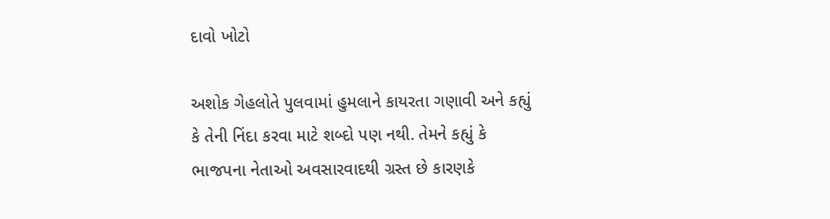દાવો ખોટો

અશોક ગેહલોતે પુલવામાં હુમલાને કાયરતા ગણાવી અને કહ્યું કે તેની નિંદા કરવા માટે શબ્દો પણ નથી. તેમને કહ્યું કે ભાજપના નેતાઓ અવસારવાદથી ગ્રસ્ત છે કારણકે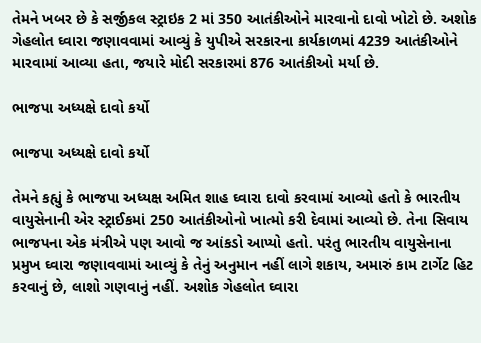તેમને ખબર છે કે સર્જીકલ સ્ટ્રાઇક 2 માં 350 આતંકીઓને મારવાનો દાવો ખોટો છે. અશોક ગેહલોત ઘ્વારા જણાવવામાં આવ્યું કે યુપીએ સરકારના કાર્યકાળમાં 4239 આતંકીઓને મારવામાં આવ્યા હતા, જયારે મોદી સરકારમાં 876 આતંકીઓ મર્યા છે.

ભાજપા અધ્યક્ષે દાવો કર્યો

ભાજપા અધ્યક્ષે દાવો કર્યો

તેમને કહ્યું કે ભાજપા અધ્યક્ષ અમિત શાહ ઘ્વારા દાવો કરવામાં આવ્યો હતો કે ભારતીય વાયુસેનાની એર સ્ટ્રાઈકમાં 250 આતંકીઓનો ખાત્મો કરી દેવામાં આવ્યો છે. તેના સિવાય ભાજપના એક મંત્રીએ પણ આવો જ આંકડો આપ્યો હતો. પરંતુ ભારતીય વાયુસેનાના પ્રમુખ ઘ્વારા જણાવવામાં આવ્યું કે તેનું અનુમાન નહીં લાગે શકાય, અમારું કામ ટાર્ગેટ હિટ કરવાનું છે, લાશો ગણવાનું નહીં. અશોક ગેહલોત ઘ્વારા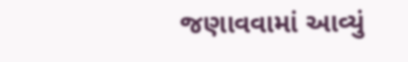જણાવવામાં આવ્યું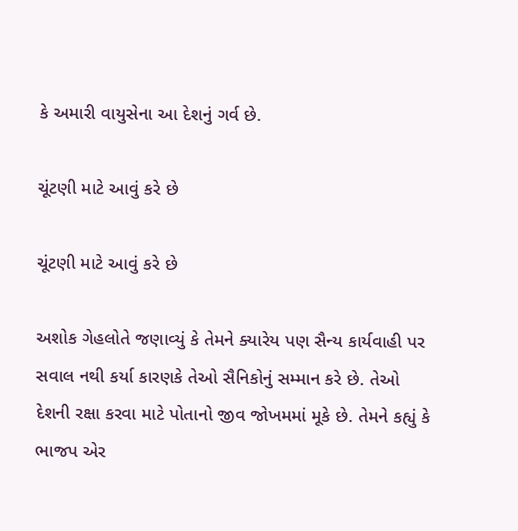કે અમારી વાયુસેના આ દેશનું ગર્વ છે.

ચૂંટણી માટે આવું કરે છે

ચૂંટણી માટે આવું કરે છે

અશોક ગેહલોતે જણાવ્યું કે તેમને ક્યારેય પણ સૈન્ય કાર્યવાહી પર સવાલ નથી કર્યા કારણકે તેઓ સૈનિકોનું સમ્માન કરે છે. તેઓ દેશની રક્ષા કરવા માટે પોતાનો જીવ જોખમમાં મૂકે છે. તેમને કહ્યું કે ભાજપ એર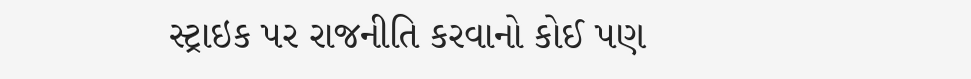સ્ટ્રાઇક પર રાજનીતિ કરવાનો કોઈ પણ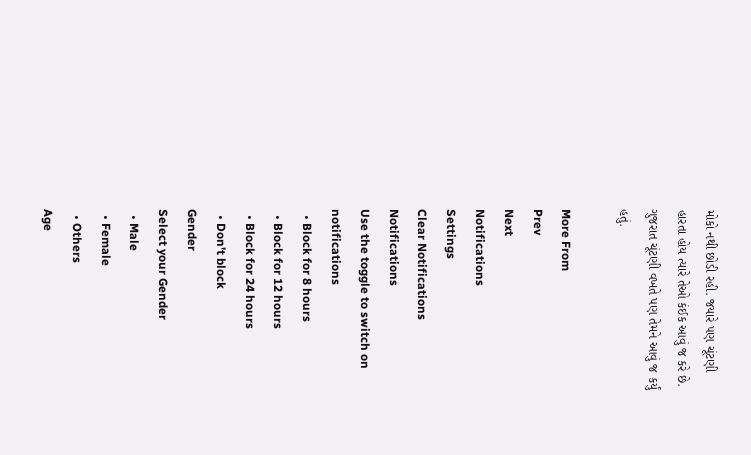મોકો નથી છોડી રહી. જયારે પણ ચૂંટણી હારતા હોય ત્યારે તેઓ કંઈક આવું જ કરે છે. ગુજરાત ચૂંટણી વખતે પણ તેમને આવું જ કર્યું હતું.

More From
Prev
Next
Notifications
Settings
Clear Notifications
Notifications
Use the toggle to switch on notifications
  • Block for 8 hours
  • Block for 12 hours
  • Block for 24 hours
  • Don't block
Gender
Select your Gender
  • Male
  • Female
  • Others
Age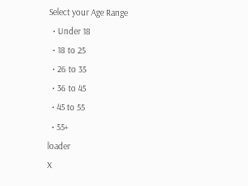Select your Age Range
  • Under 18
  • 18 to 25
  • 26 to 35
  • 36 to 45
  • 45 to 55
  • 55+
loader
X